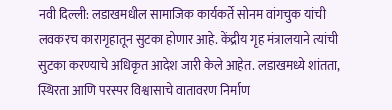नवी दिल्ली: लडाखमधील सामाजिक कार्यकर्ते सोनम वांगचुक यांची लवकरच कारागृहातून सुटका होणार आहे. केंद्रीय गृह मंत्रालयाने त्यांची सुटका करण्याचे अधिकृत आदेश जारी केले आहेत. लडाखमध्ये शांतता, स्थिरता आणि परस्पर विश्वासाचे वातावरण निर्माण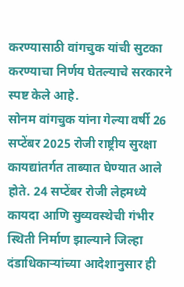करण्यासाठी वांगचुक यांची सुटका करण्याचा निर्णय घेतल्याचे सरकारने स्पष्ट केले आहे.
सोनम वांगचुक यांना गेल्या वर्षी 26 सप्टेंबर 2025 रोजी राष्ट्रीय सुरक्षा कायद्यांतर्गत ताब्यात घेण्यात आले होते. 24 सप्टेंबर रोजी लेहमध्ये कायदा आणि सुव्यवस्थेची गंभीर स्थिती निर्माण झाल्याने जिल्हा दंडाधिकाऱ्यांच्या आदेशानुसार ही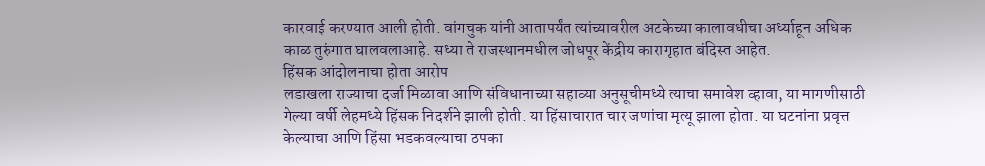कारवाई करण्यात आली होती. वांगचुक यांनी आतापर्यंत त्यांच्यावरील अटकेच्या कालावधीचा अर्ध्याहून अधिक काळ तुरुंगात घालवलाआहे. सध्या ते राजस्थानमधील जोधपूर केंद्रीय कारागृहात बंदिस्त आहेत.
हिंसक आंदोलनाचा होता आरोप
लडाखला राज्याचा दर्जा मिळावा आणि संविधानाच्या सहाव्या अनुसूचीमध्ये त्याचा समावेश व्हावा, या मागणीसाठी गेल्या वर्षी लेहमध्ये हिंसक निदर्शने झाली होती. या हिंसाचारात चार जणांचा मृत्यू झाला होता. या घटनांना प्रवृत्त केल्याचा आणि हिंसा भडकवल्याचा ठपका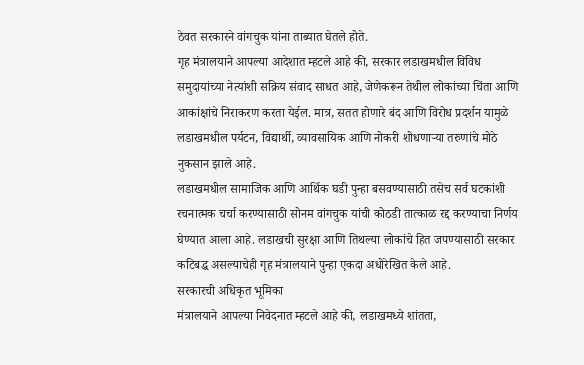ठेवत सरकारने वांगचुक यांना ताब्यात घेतले होते.
गृह मंत्रालयाने आपल्या आदेशात म्हटले आहे की, सरकार लडाखमधील विविध समुदायांच्या नेत्यांशी सक्रिय संवाद साधत आहे, जेणेकरून तेथील लोकांच्या चिंता आणि आकांक्षांचे निराकरण करता येईल. मात्र, सतत होणारे बंद आणि विरोध प्रदर्शन यामुळे लडाखमधील पर्यटन, विद्यार्थी, व्यावसायिक आणि नोकरी शोधणाऱ्या तरुणांचे मोठे नुकसान झाले आहे.
लडाखमधील सामाजिक आणि आर्थिक घडी पुन्हा बसवण्यासाठी तसेच सर्व घटकांशी रचनात्मक चर्चा करण्यासाठी सोनम वांगचुक यांची कोठडी तात्काळ रद्द करण्याचा निर्णय घेण्यात आला आहे. लडाखची सुरक्षा आणि तिथल्या लोकांचे हित जपण्यासाठी सरकार कटिबद्ध असल्याचेही गृह मंत्रालयाने पुन्हा एकदा अधोरेखित केले आहे.
सरकारची अधिकृत भूमिका
मंत्रालयाने आपल्या निवेदनात म्हटले आहे की, लडाखमध्ये शांतता,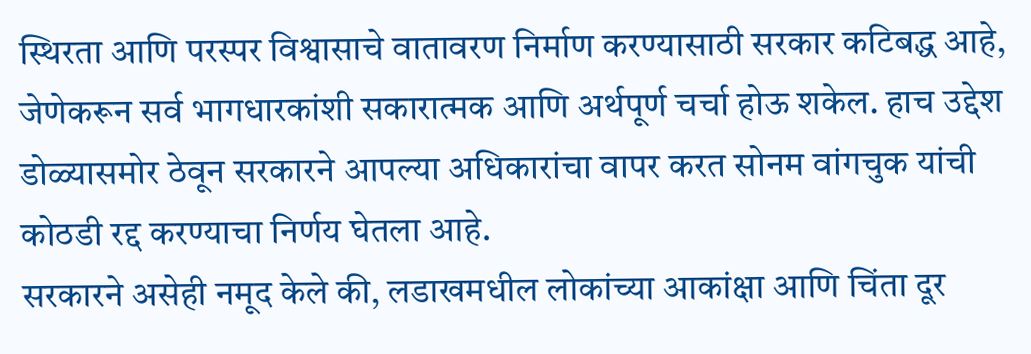स्थिरता आणि परस्पर विश्वासाचे वातावरण निर्माण करण्यासाठी सरकार कटिबद्ध आहे, जेणेकरून सर्व भागधारकांशी सकारात्मक आणि अर्थपूर्ण चर्चा होऊ शकेल. हाच उद्देश डोळ्यासमोर ठेवून सरकारने आपल्या अधिकारांचा वापर करत सोनम वांगचुक यांची कोठडी रद्द करण्याचा निर्णय घेतला आहे.
सरकारने असेही नमूद केले की, लडाखमधील लोकांच्या आकांक्षा आणि चिंता दूर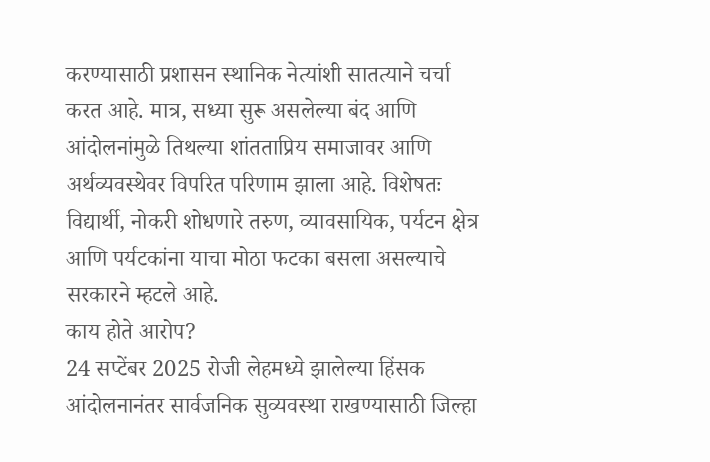करण्यासाठी प्रशासन स्थानिक नेत्यांशी सातत्याने चर्चा करत आहे. मात्र, सध्या सुरू असलेल्या बंद आणि आंदोलनांमुळे तिथल्या शांतताप्रिय समाजावर आणि अर्थव्यवस्थेवर विपरित परिणाम झाला आहे. विशेषतः विद्यार्थी, नोकरी शोधणारे तरुण, व्यावसायिक, पर्यटन क्षेत्र आणि पर्यटकांना याचा मोठा फटका बसला असल्याचे सरकारने म्हटले आहे.
काय होते आरोप?
24 सप्टेंबर 2025 रोजी लेहमध्ये झालेल्या हिंसक आंदोलनानंतर सार्वजनिक सुव्यवस्था राखण्यासाठी जिल्हा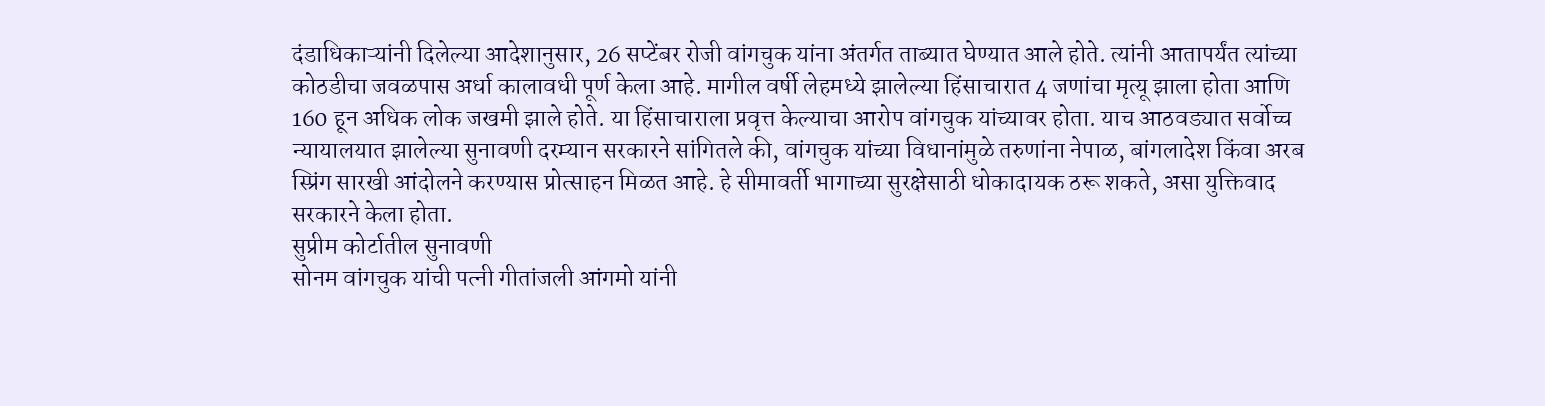दंडाधिकाऱ्यांनी दिलेल्या आदेशानुसार, 26 सप्टेंबर रोजी वांगचुक यांना अंतर्गत ताब्यात घेण्यात आले होते. त्यांनी आतापर्यंत त्यांच्या कोठडीचा जवळपास अर्धा कालावधी पूर्ण केला आहे. मागील वर्षी लेहमध्ये झालेल्या हिंसाचारात 4 जणांचा मृत्यू झाला होता आणि 160 हून अधिक लोक जखमी झाले होते. या हिंसाचाराला प्रवृत्त केल्याचा आरोप वांगचुक यांच्यावर होता. याच आठवड्यात सर्वोच्च न्यायालयात झालेल्या सुनावणी दरम्यान सरकारने सांगितले की, वांगचुक यांच्या विधानांमुळे तरुणांना नेपाळ, बांगलादेश किंवा अरब स्प्रिंग सारखी आंदोलने करण्यास प्रोत्साहन मिळत आहे. हे सीमावर्ती भागाच्या सुरक्षेसाठी धोकादायक ठरू शकते, असा युक्तिवाद सरकारने केला होता.
सुप्रीम कोर्टातील सुनावणी
सोनम वांगचुक यांची पत्नी गीतांजली आंगमो यांनी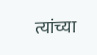त्यांच्या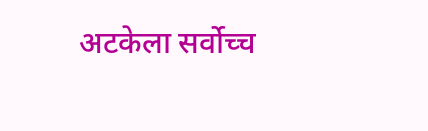अटकेला सर्वोच्च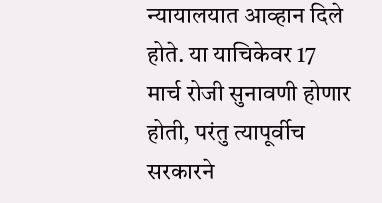न्यायालयात आव्हान दिले होते. या याचिकेवर 17 मार्च रोजी सुनावणी होणार होती, परंतु त्यापूर्वीच सरकारने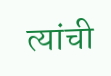त्यांची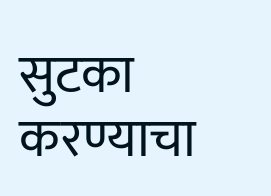सुटका करण्याचा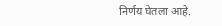निर्णय घेतला आहे.